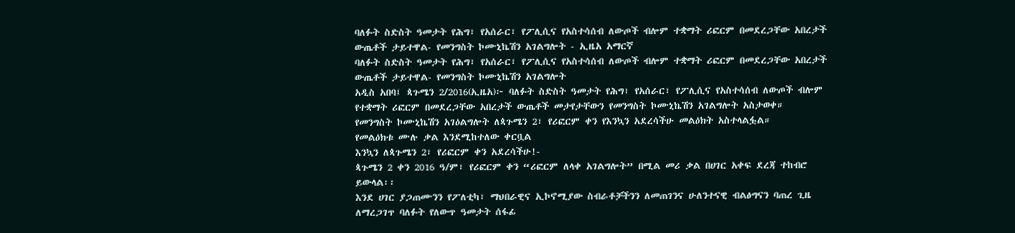ባለፉት ስድስት ዓመታት የሕግ፣ የአሰራር፣ የፖሊሲና የአስተሳሰብ ለውጦች ብሎም ተቋማት ሪፎርም በመደረጋቸው አበረታች ውጤቶች ታይተዋል- የመንግስት ኮሙኒኬሽን አገልግሎት - ኢዜአ አማርኛ
ባለፉት ስድስት ዓመታት የሕግ፣ የአሰራር፣ የፖሊሲና የአስተሳሰብ ለውጦች ብሎም ተቋማት ሪፎርም በመደረጋቸው አበረታች ውጤቶች ታይተዋል- የመንግስት ኮሙኒኬሽን አገልግሎት
አዲስ አበባ፤ ጳጉሜን 2/2016(ኢዜአ)፦ ባለፉት ስድስት ዓመታት የሕግ፣ የአሰራር፣ የፖሊሲና የአስተሳሰብ ለውጦች ብሎም የተቋማት ሪፎርም በመደረጋቸው አበረታች ውጤቶች መታየታቸውን የመንግስት ኮሙኒኬሽን አገልግሎት አስታወቀ።
የመንግስት ኮሙኒኬሽን አገዕልግሎት ለጳጉሜን 2፣ የሪፎርም ቀን የእንኳን አደረሳችሁ መልዕክት አስተላልፏል።
የመልዕክቱ ሙሉ ቃል እንደሚከተለው ቀርቧል
እንኳን ለጳጉሜን 2፣ የሪፎርም ቀን አደረሳችሁ!-
ጳጉሜን 2 ቀን 2016 ዓ/ም፣ የሪፎርም ቀን “ሪፎርም ለላቀ አገልግሎት” በሚል መሪ ቃል በሀገር አቀፍ ደረጃ ተከብሮ ይውላል፡፡
እንደ ሀገር ያጋጠሙንን የፖለቲካ፣ ማህበራዊና ኢኮኖሚያው ስብራቶቻችንን ለመጠገንና ሁለንተናዊ ብልፅግናን ባጠረ ጊዜ ለማረጋገጥ ባለፉት የለውጥ ዓመታት ሰፋፊ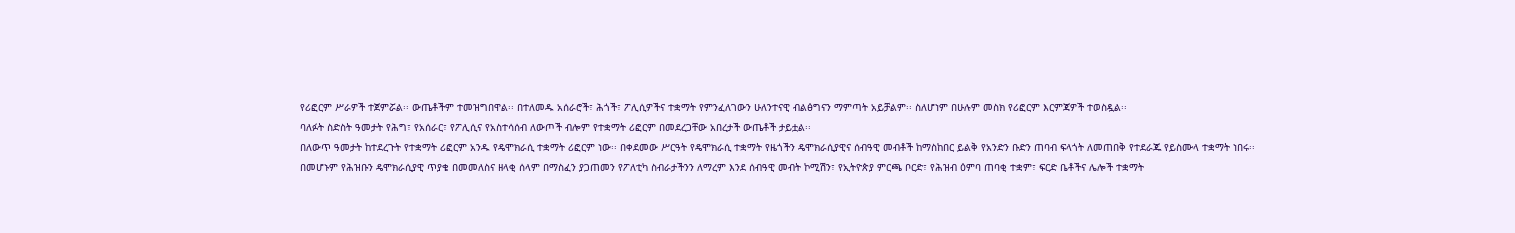የሪፎርም ሥራዎች ተጀምሯል፡፡ ውጤቶችም ተመዝግበዋል፡፡ በተለመዱ አሰራሮች፣ ሕጎች፣ ፖሊሲዎችና ተቋማት የምንፈለገውን ሁለንተናዊ ብልፅግናን ማምጣት አይቻልም፡፡ ስለሆነም በሁሉም መስክ የሪፎርም እርምጃዎች ተወስዷል፡፡
ባለፉት ስድስት ዓመታት የሕግ፣ የአሰራር፣ የፖሊሲና የአስተሳሰብ ለውጦች ብሎም የተቋማት ሪፎርም በመደረጋቸው አበረታች ውጤቶች ታይቷል፡፡
በለውጥ ዓመታት ከተደረጉት የተቋማት ሪፎርም አንዱ የዴሞክራሲ ተቋማት ሪፎርም ነው፡፡ በቀደመው ሥርዓት የዴሞክራሲ ተቋማት የዜጎችን ዴሞክራሲያዊና ሰብዓዊ መብቶች ከማስከበር ይልቅ የአንድን ቡድን ጠባብ ፍላጎት ለመጠበቅ የተደራጁ የይስሙላ ተቋማት ነበሩ፡፡
በመሆኑም የሕዝቡን ዴሞክራሲያዊ ጥያቄ በመመለስና ዘላቂ ሰላም በማስፈን ያጋጠመን የፖለቲካ ስብራታችንን ለማረም እንደ ሰብዓዊ መብት ኮሚሽን፣ የኢትዮጵያ ምርጫ ቦርድ፣ የሕዝብ ዕምባ ጠባቂ ተቋም፣ ፍርድ ቤቶችና ሌሎች ተቋማት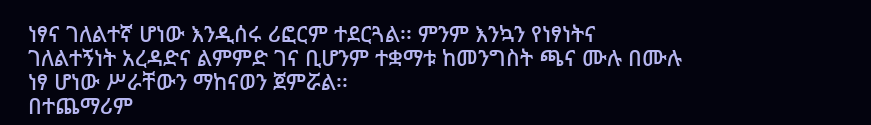ነፃና ገለልተኛ ሆነው እንዲሰሩ ሪፎርም ተደርጓል፡፡ ምንም እንኳን የነፃነትና ገለልተኝነት አረዳድና ልምምድ ገና ቢሆንም ተቋማቱ ከመንግስት ጫና ሙሉ በሙሉ ነፃ ሆነው ሥራቸውን ማከናወን ጀምሯል፡፡
በተጨማሪም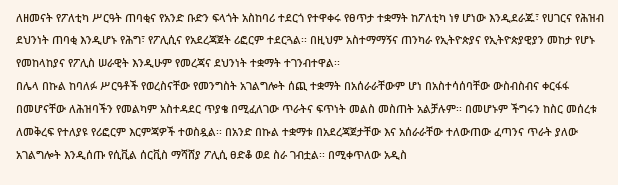ለዘመናት የፖለቲካ ሥርዓት ጠባቂና የአንድ ቡድን ፍላጎት አስከባሪ ተደርጎ የተዋቀሩ የፀጥታ ተቋማት ከፖለቲካ ነፃ ሆነው እንዲደራጁ፣ የሀገርና የሕዝብ ደህንነት ጠባቂ እንዲሆኑ የሕግ፣ የፖሊሲና የአደረጃጀት ሪፎርም ተደርጓል፡፡ በዚህም አስተማማኝና ጠንካራ የኢትዮጵያና የኢትዮጵያዊያን መከታ የሆኑ የመከላከያና የፖሊስ ሠራዊት እንዲሁም የመረጃና ደህንነት ተቋማት ተገንብተዋል፡፡
በሌላ በኩል ከባለፉ ሥርዓቶች የወረስናቸው የመንግስት አገልግሎት ሰጪ ተቋማት በአሰራራቸውም ሆነ በአስተሳሰባቸው ውስብስብና ቀርፋፋ በመሆናቸው ለሕዝባችን የመልካም አስተዳደር ጥያቄ በሚፈለገው ጥራትና ፍጥነት መልስ መስጠት አልቻሉም፡፡ በመሆኑም ችግሩን ከስር መሰረቱ ለመቅረፍ የተለያዩ የሪፎርም እርምጃዎች ተወስዷል፡፡ በአንድ በኩል ተቋማቱ በአደረጃጀታቸው እና አሰራራቸው ተለውጠው ፈጣንና ጥራት ያለው አገልግሎት እንዲሰጡ የሲቪል ሰርቪስ ማሻሸያ ፖሊሲ ፀድቆ ወደ ስራ ገብቷል፡፡ በሚቀጥለው አዲስ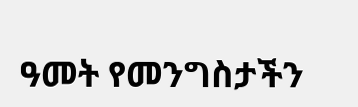ዓመት የመንግስታችን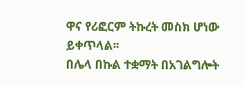ዋና የሪፎርም ትኩረት መስክ ሆነው ይቀጥላል፡፡
በሌላ በኩል ተቋማት በአገልግሎት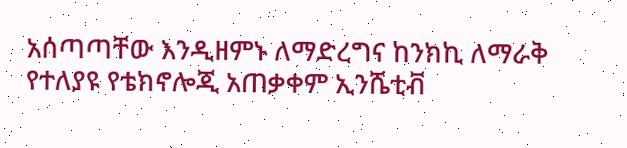አሰጣጣቸው እንዲዘምኑ ለማድረግና ከንክኪ ለማራቅ የተለያዩ የቴክኖሎጂ አጠቃቀም ኢንሼቲቭ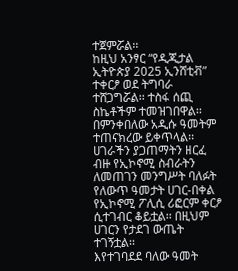ተጀምሯል፡፡
ከዚህ አንፃር “የዲጂታል ኢትዮጵያ 2025 ኢንሸቲቭ” ተቀርፆ ወደ ትግባራ ተሸጋግሯል፡፡ ተስፋ ሰጪ ስኬቶችም ተመዝገበዋል፡፡
በምንቀበለው አዲሱ ዓመትም ተጠናክረው ይቀጥላል፡፡
ሀገራችን ያጋጠማትን ዘርፈ ብዙ የኢኮኖሚ ስብራትን ለመጠገን መንግሥት ባለፉት የለውጥ ዓመታት ሀገር-በቀል የኢኮኖሚ ፖሊሲ ሪፎርም ቀርፆ ሲተገብር ቆይቷል፡፡ በዚህም ሀገርን የታደገ ውጤት ተገኝቷል፡፡
እየተገባደደ ባለው ዓመት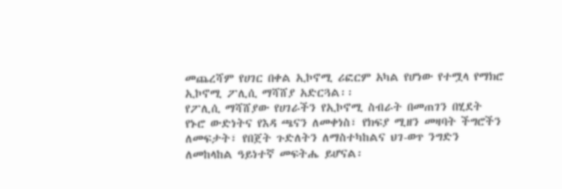መጨረሻም የሀገር በቀል ኢኮኖሚ ሪፎርም አካል የሆነው የተሟላ የማክሮ ኢኮኖሚ ፖሊሲ ማሻሸያ አድርጓል፡፡
የፖሊሲ ማሻሸያው የሀገራችን የኢኮኖሚ ስብራት በመጠገን በሂደት የኑሮ ውድነትና የእዳ ጫናን ለመቀነስ፣ የክፍያ ሚዘን መዛባት ችግሮችን ለመፍታት፣ የበጀት ጉድለትን ለማስተካከልና ህገ-ወጥ ንግድን ለመከላከል ዓይነተኛ መፍትሔ ይሆናል፡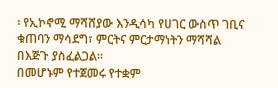፡ የኢኮኖሚ ማሻሸያው እንዲሳካ የሀገር ውስጥ ገቢና ቁጠባን ማሳደግ፣ ምርትና ምርታማነትን ማሻሻል በእጅጉ ያስፈልጋል፡፡
በመሆኑም የተጀመሩ የተቋም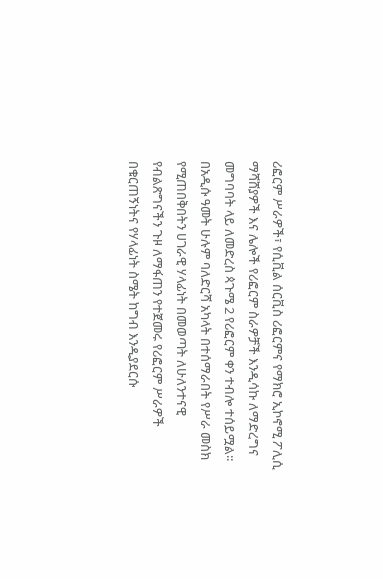ሪፎርም ሥራዎች፣ የሲቪል ሰርቪስ ሪፎርምና የማክሮ ኢኮኖሚ ፖሊሲ ማሻሸያዎች እና ሌሎች የሪፎርም ስራዎቻች እንዲሳኩ ለማድረግና መግባባት ላይ ለመድረስ ጳጉሜ 2 የሪፎርም ቀን ተብሎ ተሰይሟል፡፡
በአዲሱ ዓመት ሁሉም ባለድርሻ አካላት በተሰማራበት የሥራ መስክ የሚጠበቅበትን ሀገራዊ ሃላፊነት በመወጣት ለሁለንተናዊ የብልጽግናችን ጉዞ ለማፋጠን የተጀመሩ የሪፎርም ሥራዎች በቁርጠኝነትና የሃላፊነት ስሜት ከግብ እንዲያደርሱ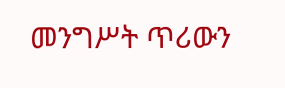መንግሥት ጥሪውን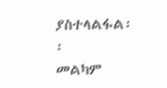ያስተላልፋል፡፡
መልካም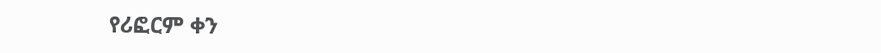የሪፎርም ቀን